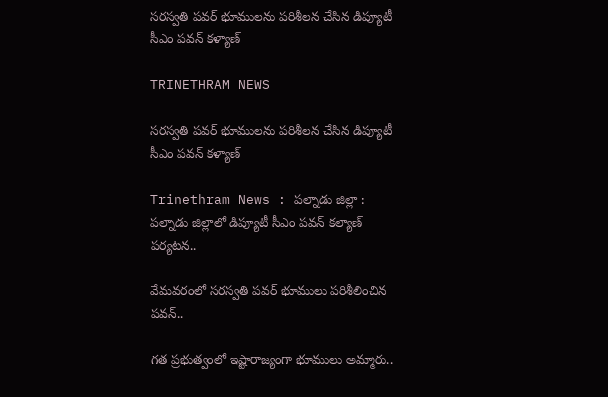సరస్వతి పవర్ భూములను పరిశీలన చేసిన డిప్యూటీ సీఎం పవన్ కళ్యాణ్

TRINETHRAM NEWS

సరస్వతి పవర్ భూములను పరిశీలన చేసిన డిప్యూటీ సీఎం పవన్ కళ్యాణ్

Trinethram News : పల్నాడు జిల్లా : పల్నాడు జిల్లాలో డిప్యూటీ సీఎం పవన్‌ కల్యాణ్‌ పర్యటన..

వేమవరంలో సరస్వతి పవర్‌ భూములు పరిశీలించిన పవన్‌..

గత ప్రభుత్వంలో ఇష్టారాజ్యంగా భూములు అమ్మారు..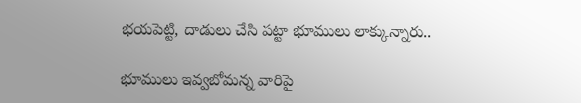భయపెట్టి, దాడులు చేసి పట్టా భూములు లాక్కున్నారు..

భూములు ఇవ్వబోమన్న వారిపై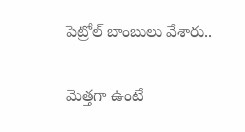పెట్రోల్‌ బాంబులు వేశారు..

మెత్తగా ఉంటే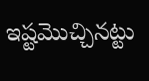ఇష్టమొచ్చినట్టు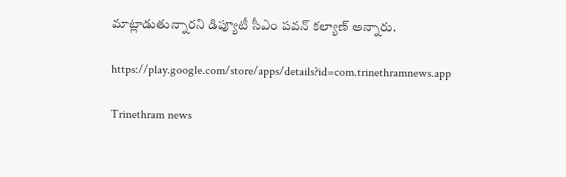మాట్లాడుతున్నారని డిప్యూటీ సీఎం పవన్‌ కల్యాణ్‌ అన్నారు.

https://play.google.com/store/apps/details?id=com.trinethramnews.app

Trinethram news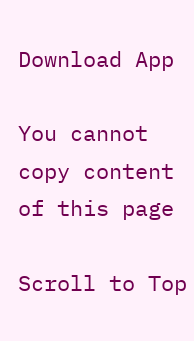Download App

You cannot copy content of this page

Scroll to Top